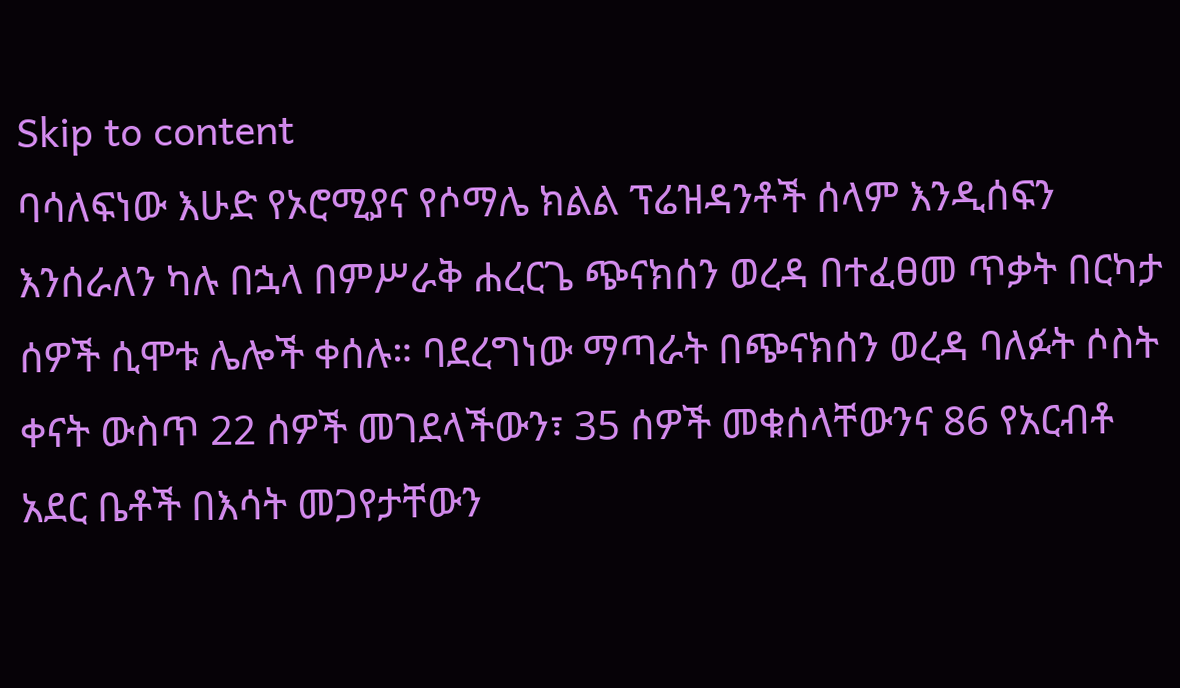Skip to content
ባሳለፍነው እሁድ የኦሮሚያና የሶማሌ ክልል ፕሬዝዳንቶች ሰላም እንዲሰፍን እንሰራለን ካሉ በኋላ በምሥራቅ ሐረርጌ ጭናክሰን ወረዳ በተፈፀመ ጥቃት በርካታ ሰዎች ሲሞቱ ሌሎች ቀሰሉ። ባደረግነው ማጣራት በጭናክሰን ወረዳ ባለፉት ሶስት ቀናት ውስጥ 22 ሰዎች መገደላችውን፣ 35 ሰዎች መቁሰላቸውንና 86 የአርብቶ አደር ቤቶች በእሳት መጋየታቸውን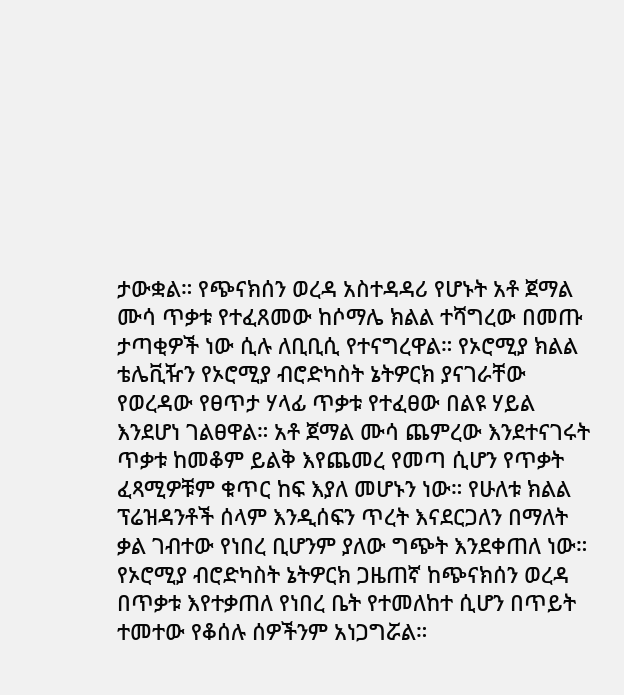ታውቋል። የጭናክሰን ወረዳ አስተዳዳሪ የሆኑት አቶ ጀማል ሙሳ ጥቃቱ የተፈጸመው ከሶማሌ ክልል ተሻግረው በመጡ ታጣቂዎች ነው ሲሉ ለቢቢሲ የተናግረዋል። የኦሮሚያ ክልል ቴሌቪዥን የኦሮሚያ ብሮድካስት ኔትዎርክ ያናገራቸው የወረዳው የፀጥታ ሃላፊ ጥቃቱ የተፈፀው በልዩ ሃይል እንደሆነ ገልፀዋል። አቶ ጀማል ሙሳ ጨምረው እንደተናገሩት ጥቃቱ ከመቆም ይልቅ እየጨመረ የመጣ ሲሆን የጥቃት ፈጻሚዎቹም ቁጥር ከፍ እያለ መሆኑን ነው። የሁለቱ ክልል ፕሬዝዳንቶች ሰላም እንዲሰፍን ጥረት እናደርጋለን በማለት ቃል ገብተው የነበረ ቢሆንም ያለው ግጭት እንደቀጠለ ነው።
የኦሮሚያ ብሮድካስት ኔትዎርክ ጋዜጠኛ ከጭናክሰን ወረዳ በጥቃቱ እየተቃጠለ የነበረ ቤት የተመለከተ ሲሆን በጥይት ተመተው የቆሰሉ ሰዎችንም አነጋግሯል።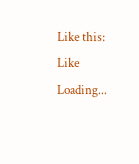Like this:
Like Loading...